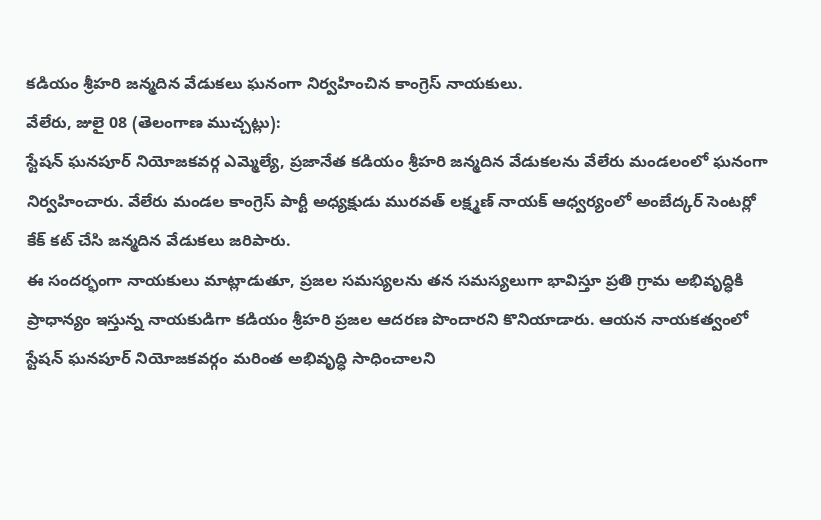కడియం శ్రీహరి జన్మదిన వేడుకలు ఘనంగా నిర్వహించిన కాంగ్రెస్ నాయకులు.
వేలేరు, జులై 08 (తెలంగాణ ముచ్చట్లు):
స్టేషన్ ఘనపూర్ నియోజకవర్గ ఎమ్మెల్యే, ప్రజానేత కడియం శ్రీహరి జన్మదిన వేడుకలను వేలేరు మండలంలో ఘనంగా నిర్వహించారు. వేలేరు మండల కాంగ్రెస్ పార్టీ అధ్యక్షుడు మురవత్ లక్ష్మణ్ నాయక్ ఆధ్వర్యంలో అంబేద్కర్ సెంటర్లో కేక్ కట్ చేసి జన్మదిన వేడుకలు జరిపారు.
ఈ సందర్భంగా నాయకులు మాట్లాడుతూ, ప్రజల సమస్యలను తన సమస్యలుగా భావిస్తూ ప్రతి గ్రామ అభివృద్ధికి ప్రాధాన్యం ఇస్తున్న నాయకుడిగా కడియం శ్రీహరి ప్రజల ఆదరణ పొందారని కొనియాడారు. ఆయన నాయకత్వంలో స్టేషన్ ఘనపూర్ నియోజకవర్గం మరింత అభివృద్ధి సాధించాలని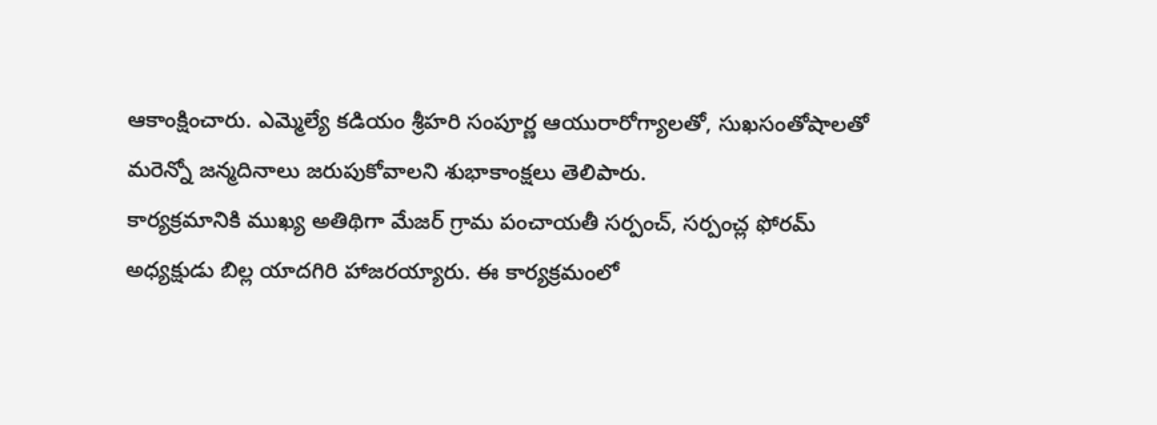ఆకాంక్షించారు. ఎమ్మెల్యే కడియం శ్రీహరి సంపూర్ణ ఆయురారోగ్యాలతో, సుఖసంతోషాలతో మరెన్నో జన్మదినాలు జరుపుకోవాలని శుభాకాంక్షలు తెలిపారు.
కార్యక్రమానికి ముఖ్య అతిథిగా మేజర్ గ్రామ పంచాయతీ సర్పంచ్, సర్పంచ్ల ఫోరమ్ అధ్యక్షుడు బిల్ల యాదగిరి హాజరయ్యారు. ఈ కార్యక్రమంలో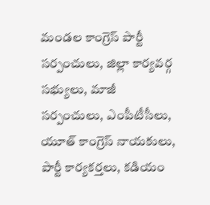మండల కాంగ్రెస్ పార్టీ సర్పంచులు, జిల్లా కార్యవర్గ సభ్యులు, మాజీ సర్పంచులు, ఎంపీటీసీలు, యూత్ కాంగ్రెస్ నాయకులు, పార్టీ కార్యకర్తలు, కడియం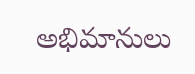అభిమానులు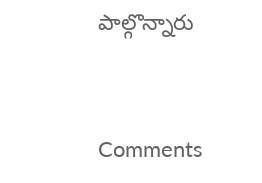పాల్గొన్నారు


Comments